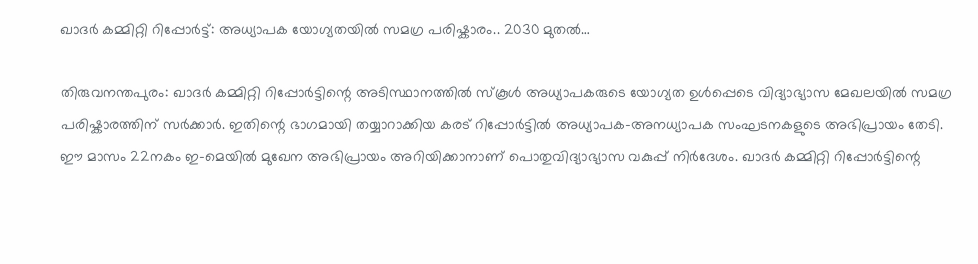ഖാദർ കമ്മിറ്റി റിപ്പോർട്ട്: അധ്യാപക യോഗ്യതയിൽ സമഗ്ര പരിഷ്കാരം.. 2030 മുതൽ…

തിരുവനന്തപുരം: ഖാദർ കമ്മിറ്റി റിപ്പോർട്ടിന്റെ അടിസ്ഥാനത്തിൽ സ്കൂൾ അധ്യാപകരുടെ യോഗ്യത ഉൾപ്പെടെ വിദ്യാഭ്യാസ മേഖലയിൽ സമഗ്ര പരിഷ്കാരത്തിന് സർക്കാർ. ഇതിന്റെ ഭാഗമായി തയ്യാറാക്കിയ കരട് റിപ്പോർട്ടിൽ അധ്യാപക-അനധ്യാപക സംഘടനകളുടെ അഭിപ്രായം തേടി. ഈ മാസം 22നകം ഇ-മെയിൽ മുഖേന അഭിപ്രായം അറിയിക്കാനാണ് പൊതുവിദ്യാഭ്യാസ വകുപ്പ് നിർദേശം. ഖാദർ കമ്മിറ്റി റിപ്പോർട്ടിന്റെ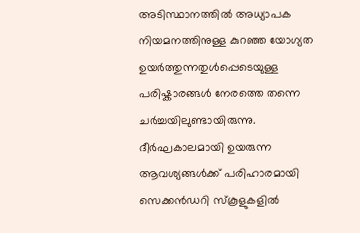അടിസ്ഥാനത്തിൽ അധ്യാപക നിയമനത്തിനുള്ള കുറഞ്ഞ യോഗ്യത ഉയർത്തുന്നതുൾപ്പെടെയുള്ള പരിഷ്കാരങ്ങൾ നേരത്തെ തന്നെ ചർച്ചയിലുണ്ടായിരുന്നു.
ദീർഘകാലമായി ഉയരുന്ന ആവശ്യങ്ങൾക്ക് പരിഹാരമായി സെക്കൻഡറി സ്കൂളുകളിൽ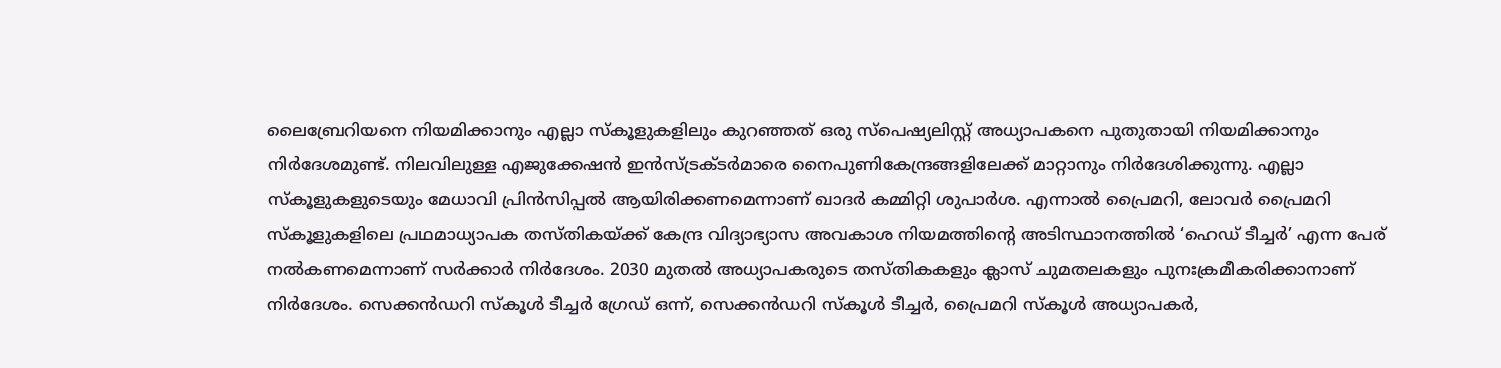ലൈബ്രേറിയനെ നിയമിക്കാനും എല്ലാ സ്കൂളുകളിലും കുറഞ്ഞത് ഒരു സ്പെഷ്യലിസ്റ്റ് അധ്യാപകനെ പുതുതായി നിയമിക്കാനും നിർദേശമുണ്ട്. നിലവിലുള്ള എജുക്കേഷൻ ഇൻസ്ട്രക്ടർമാരെ നൈപുണികേന്ദ്രങ്ങളിലേക്ക് മാറ്റാനും നിർദേശിക്കുന്നു. എല്ലാ സ്കൂളുകളുടെയും മേധാവി പ്രിൻസിപ്പൽ ആയിരിക്കണമെന്നാണ് ഖാദർ കമ്മിറ്റി ശുപാർശ. എന്നാൽ പ്രൈമറി, ലോവർ പ്രൈമറി സ്കൂളുകളിലെ പ്രഥമാധ്യാപക തസ്തികയ്ക്ക് കേന്ദ്ര വിദ്യാഭ്യാസ അവകാശ നിയമത്തിന്റെ അടിസ്ഥാനത്തിൽ ‘ഹെഡ് ടീച്ചർ’ എന്ന പേര് നൽകണമെന്നാണ് സർക്കാർ നിർദേശം. 2030 മുതൽ അധ്യാപകരുടെ തസ്തികകളും ക്ലാസ് ചുമതലകളും പുനഃക്രമീകരിക്കാനാണ് നിർദേശം. സെക്കൻഡറി സ്കൂൾ ടീച്ചർ ഗ്രേഡ് ഒന്ന്, സെക്കൻഡറി സ്കൂൾ ടീച്ചർ, പ്രൈമറി സ്കൂൾ അധ്യാപകർ,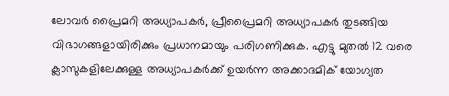ലോവർ പ്രൈമറി അധ്യാപകർ, പ്രീപ്രൈമറി അധ്യാപകർ തുടങ്ങിയ വിഭാഗങ്ങളായിരിക്കും പ്രധാനമായും പരിഗണിക്കുക. എട്ടു മുതൽ 12 വരെ ക്ലാസുകളിലേക്കുള്ള അധ്യാപകർക്ക് ഉയർന്ന അക്കാദമിക് യോഗ്യത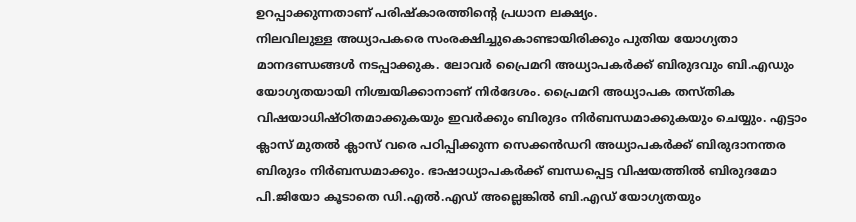ഉറപ്പാക്കുന്നതാണ് പരിഷ്കാരത്തിന്റെ പ്രധാന ലക്ഷ്യം.
നിലവിലുള്ള അധ്യാപകരെ സംരക്ഷിച്ചുകൊണ്ടായിരിക്കും പുതിയ യോഗ്യതാ മാനദണ്ഡങ്ങൾ നടപ്പാക്കുക. ലോവർ പ്രൈമറി അധ്യാപകർക്ക് ബിരുദവും ബി.എഡും യോഗ്യതയായി നിശ്ചയിക്കാനാണ് നിർദേശം. പ്രൈമറി അധ്യാപക തസ്തിക വിഷയാധിഷ്ഠിതമാക്കുകയും ഇവർക്കും ബിരുദം നിർബന്ധമാക്കുകയും ചെയ്യും. എട്ടാം ക്ലാസ് മുതൽ ക്ലാസ് വരെ പഠിപ്പിക്കുന്ന സെക്കൻഡറി അധ്യാപകർക്ക് ബിരുദാനന്തര ബിരുദം നിർബന്ധമാക്കും. ഭാഷാധ്യാപകർക്ക് ബന്ധപ്പെട്ട വിഷയത്തിൽ ബിരുദമോ പി.ജിയോ കൂടാതെ ഡി.എൽ.എഡ് അല്ലെങ്കിൽ ബി.എഡ് യോഗ്യതയും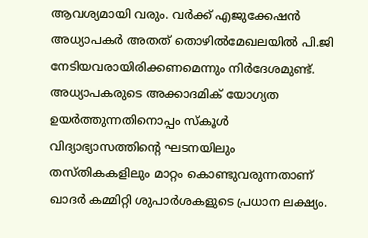ആവശ്യമായി വരും. വർക്ക് എജുക്കേഷൻ അധ്യാപകർ അതത് തൊഴിൽമേഖലയിൽ പി.ജി നേടിയവരായിരിക്കണമെന്നും നിർദേശമുണ്ട്. അധ്യാപകരുടെ അക്കാദമിക് യോഗ്യത ഉയർത്തുന്നതിനൊപ്പം സ്കൂൾ വിദ്യാഭ്യാസത്തിന്റെ ഘടനയിലും തസ്തികകളിലും മാറ്റം കൊണ്ടുവരുന്നതാണ് ഖാദർ കമ്മിറ്റി ശുപാർശകളുടെ പ്രധാന ലക്ഷ്യം.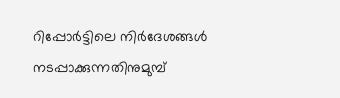റിപ്പോർട്ടിലെ നിർദേശങ്ങൾ നടപ്പാക്കുന്നതിനുമുമ്പ്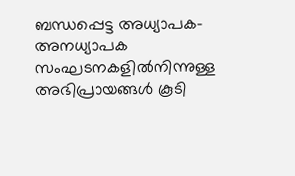ബന്ധപ്പെട്ട അധ്യാപക-അനധ്യാപക സംഘടനകളിൽനിന്നുള്ള അഭിപ്രായങ്ങൾ കൂടി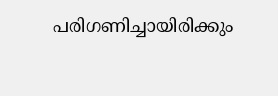പരിഗണിച്ചായിരിക്കും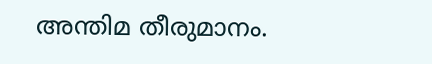അന്തിമ തീരുമാനം.